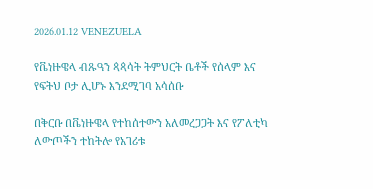2026.01.12 VENEZUELA

የቬነዙዌላ ብጹዓን ጳጳሳት ትምህርት ቤቶች የሰላም እና የፍትህ ቦታ ሊሆኑ እንደሚገባ አሳሰቡ

በቅርቡ በቬነዙዌላ የተከሰተውን አለመረጋጋት እና የፖለቲካ ለውጦችን ተከትሎ የአገሪቱ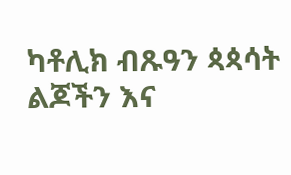ካቶሊክ ብጹዓን ጳጳሳት ልጆችን እና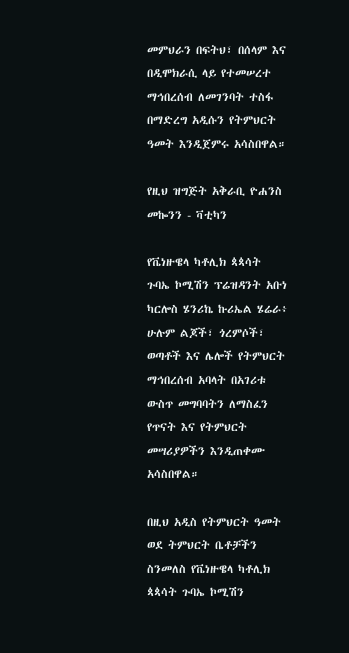መምህራን በፍትህ፣ በሰላም እና በዲሞክራሲ ላይ የተመሠረተ ማኅበረሰብ ለመገንባት ተስፋ በማድረግ አዲሱን የትምህርት ዓመት እንዲጀምሩ አሳስበዋል።

የዚህ ዝግጅት አቅራቢ ዮሐንስ መኰንን - ቫቲካን

የቬነዙዌላ ካቶሊክ ጳጳሳት ጉባኤ ኮሚሽን ፕሬዝዳንት አቡነ ካርሎስ ሄንሪኬ ኩሪኤል ሄሬራ፥ ሁሉም ልጆች፣ ጎረምሶች፣ ወጣቶች እና ሌሎች የትምህርት ማኅበረሰብ አባላት በአገሪቱ ውስጥ መግባባትን ለማስፈን የጥናት እና የትምህርት መሣሪያዎችን እንዲጠቀሙ አሳስበዋል።

በዚህ አዲስ የትምህርት ዓመት ወደ ትምህርት ቤቶቻችን ስንመለስ የቬነዙዌላ ካቶሊክ ጳጳሳት ጉባኤ ኮሚሽን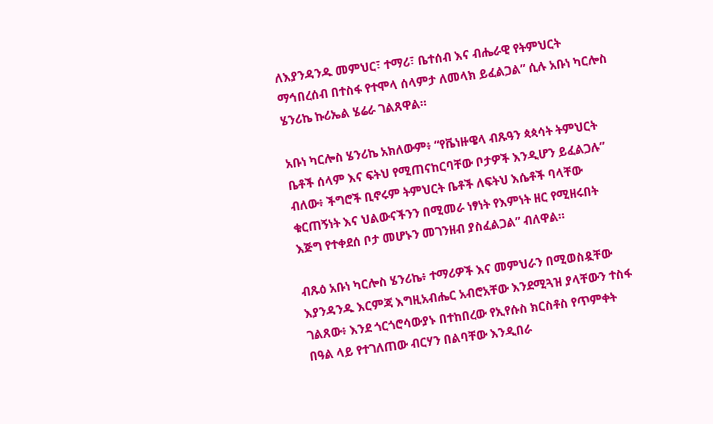ለእያንዳንዱ መምህር፣ ተማሪ፣ ቤተሰብ እና ብሔራዊ የትምህርት ማኅበረሰብ በተስፋ የተሞላ ሰላምታ ለመላክ ይፈልጋል” ሲሉ አቡነ ካርሎስ ሄንሪኬ ኩሪኤል ሄሬራ ገልጸዋል።

አቡነ ካርሎስ ሄንሪኬ አክለውም፥ “የቬነዙዌላ ብጹዓን ጳጳሳት ትምህርት ቤቶች ሰላም እና ፍትህ የሚጠናከርባቸው ቦታዎች እንዲሆን ይፈልጋሉ” ብለው፥ ችግሮች ቢኖሩም ትምህርት ቤቶች ለፍትህ እሴቶች ባላቸው ቁርጠኝነት እና ህልውናችንን በሚመራ ነፃነት የእምነት ዘር የሚዘሩበት እጅግ የተቀደሰ ቦታ መሆኑን መገንዘብ ያስፈልጋል” ብለዋል።

ብጹዕ አቡነ ካርሎስ ሄንሪኬ፥ ተማሪዎች እና መምህራን በሚወስዷቸው እያንዳንዱ እርምጃ እግዚአብሔር አብሮአቸው እንደሚጓዝ ያላቸውን ተስፋ ገልጸው፥ እንደ ጎርጎሮሳውያኑ በተከበረው የኢየሱስ ክርስቶስ የጥምቀት በዓል ላይ የተገለጠው ብርሃን በልባቸው እንዲበራ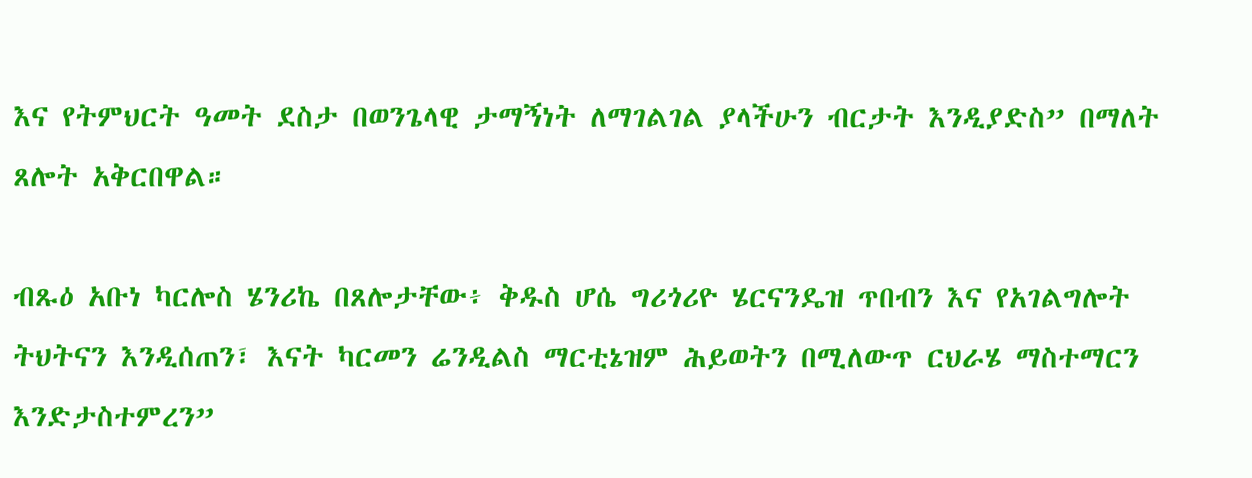እና የትምህርት ዓመት ደስታ በወንጌላዊ ታማኝነት ለማገልገል ያላችሁን ብርታት እንዲያድስ” በማለት ጸሎት አቅርበዋል።

ብጹዕ አቡነ ካርሎስ ሄንሪኬ በጸሎታቸው፥ ቅዱስ ሆሴ ግሪጎሪዮ ሄርናንዴዝ ጥበብን እና የአገልግሎት ትህትናን እንዲሰጠን፣ እናት ካርመን ሬንዲልስ ማርቲኔዝም ሕይወትን በሚለውጥ ርህራሄ ማስተማርን እንድታስተምረን”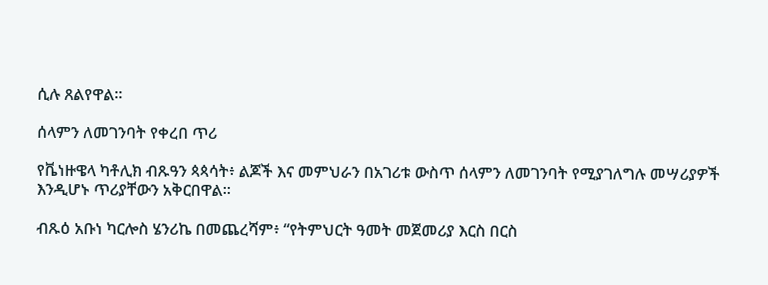ሲሉ ጸልየዋል።

ሰላምን ለመገንባት የቀረበ ጥሪ

የቬነዙዌላ ካቶሊክ ብጹዓን ጳጳሳት፥ ልጆች እና መምህራን በአገሪቱ ውስጥ ሰላምን ለመገንባት የሚያገለግሉ መሣሪያዎች እንዲሆኑ ጥሪያቸውን አቅርበዋል።

ብጹዕ አቡነ ካርሎስ ሄንሪኬ በመጨረሻም፥ “የትምህርት ዓመት መጀመሪያ እርስ በርስ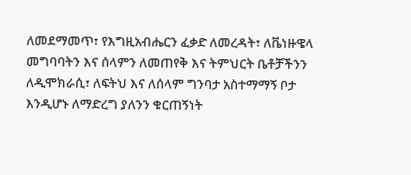ለመደማመጥ፣ የእግዚአብሔርን ፈቃድ ለመረዳት፣ ለቬነዙዌላ መግባባትን እና ሰላምን ለመጠየቅ እና ትምህርት ቤቶቻችንን ለዲሞክራሲ፣ ለፍትህ እና ለሰላም ግንባታ አስተማማኝ ቦታ እንዲሆኑ ለማድረግ ያለንን ቁርጠኝነት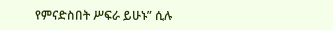የምናድስበት ሥፍራ ይሁኑ” ሲሉ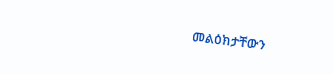መልዕክታቸውን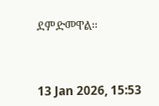ደምድመዋል።



13 Jan 2026, 15:53